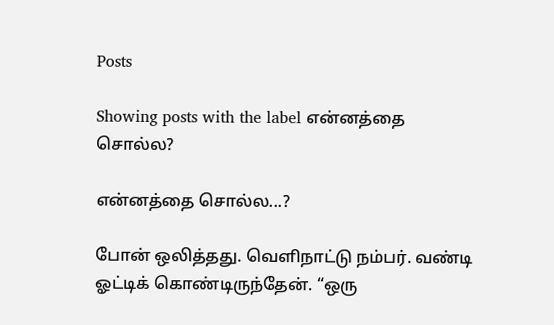Posts

Showing posts with the label என்னத்தை சொல்ல?

என்னத்தை சொல்ல...?

போன் ஒலித்தது. வெளிநாட்டு நம்பர். வண்டி ஓட்டிக் கொண்டிருந்தேன். “ஒரு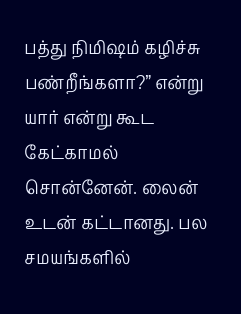பத்து நிமிஷம் கழிச்சு பண்றீங்களா?” என்று யார் என்று கூட கேட்காமல் சொன்னேன். லைன் உடன் கட்டானது. பல சமயங்களில்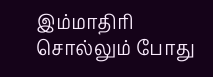இம்மாதிரி சொல்லும் போது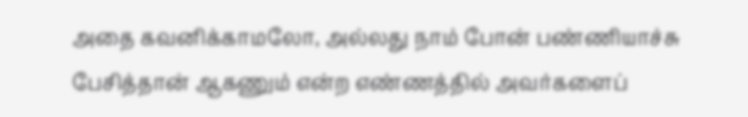அதை கவனிக்காமலோ, அல்லது நாம் போன் பண்ணியாச்சு பேசித்தான் ஆகணும் என்ற எண்ணத்தில் அவர்களைப்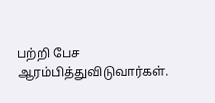பற்றி பேச ஆரம்பித்துவிடுவார்கள்.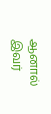ஆனால் இவர்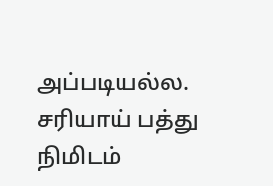அப்படியல்ல. சரியாய் பத்து நிமிடம்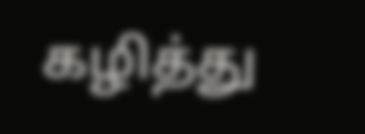கழித்து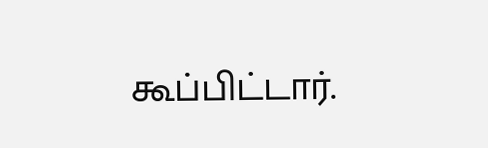கூப்பிட்டார்.